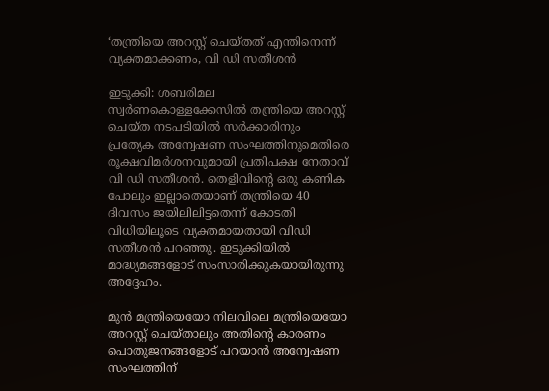‘തന്ത്രിയെ അറസ്റ്റ് ചെയ്‌‌തത് എന്തിനെന്ന് വ്യക്തമാക്കണം, വി ഡി സതീശൻ

ഇടുക്കി: ശബരിമല സ്വർണകൊള്ളക്കേസിൽ തന്ത്രിയെ അറസ്റ്റ് ചെയ്ത നടപടിയിൽ സർക്കാരിനും പ്രത്യേക അന്വേഷണ സംഘത്തിനുമെതിരെ രൂക്ഷവിമർശനവുമായി പ്രതിപക്ഷ നേതാവ് വി ഡി സതീശൻ. തെളിവിന്റെ ഒരു കണിക പോലും ഇല്ലാതെയാണ് തന്ത്രിയെ 40 ദിവസം ജയിലിലിട്ടതെന്ന് കോടതി വിധിയിലൂടെ വ്യക്തമായതായി വിഡി സതീശൻ പറഞ്ഞു. ഇടുക്കിയിൽ മാദ്ധ്യമങ്ങളോട് സംസാരിക്കുകയായിരുന്നു അദ്ദേഹം.

മുൻ മന്ത്രിയെയോ നിലവിലെ മന്ത്രിയെയോ അറസ്റ്റ് ചെയ്താലും അതിന്റെ കാരണം പൊതുജനങ്ങളോട് പറയാൻ അന്വേഷണ സംഘത്തിന്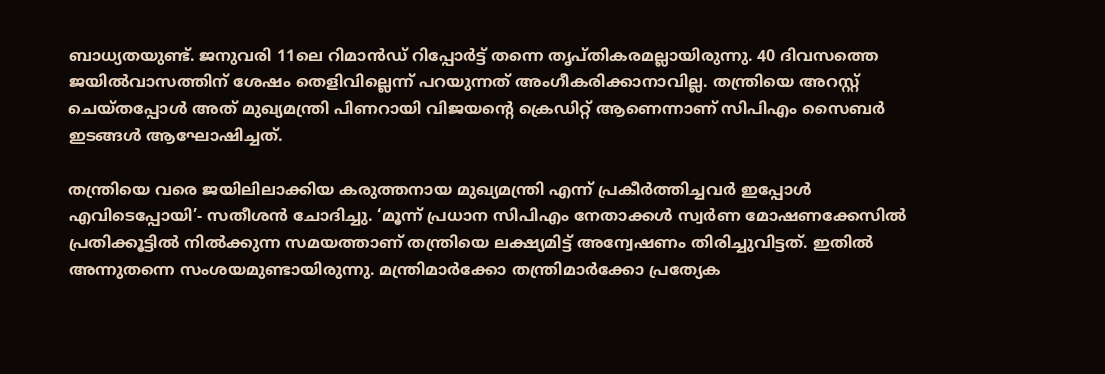ബാധ്യതയുണ്ട്. ജനുവരി 11ലെ റിമാൻഡ് റിപ്പോർട്ട് തന്നെ തൃപ്തികരമല്ലായിരുന്നു. 40 ദിവസത്തെ ജയിൽവാസത്തിന് ശേഷം തെളിവില്ലെന്ന് പറയുന്നത് അംഗീകരിക്കാനാവില്ല. തന്ത്രിയെ അറസ്റ്റ് ചെയ്തപ്പോൾ അത് മുഖ്യമന്ത്രി പിണറായി വിജയന്റെ ക്രെഡിറ്റ് ആണെന്നാണ് സിപിഎം സൈബർ ഇടങ്ങൾ ആഘോഷിച്ചത്.

തന്ത്രിയെ വരെ ജയിലിലാക്കിയ കരുത്തനായ മുഖ്യമന്ത്രി എന്ന് പ്രകീർത്തിച്ചവർ ഇപ്പോൾ എവിടെപ്പോയി’- സതീശൻ ചോദിച്ചു. ‘മൂന്ന് പ്രധാന സിപിഎം നേതാക്കൾ സ്വർണ മോഷണക്കേസിൽ പ്രതിക്കൂട്ടിൽ നിൽക്കുന്ന സമയത്താണ് തന്ത്രിയെ ലക്ഷ്യമിട്ട് അന്വേഷണം തിരിച്ചുവിട്ടത്. ഇതിൽ അന്നുതന്നെ സംശയമുണ്ടായിരുന്നു. മന്ത്രിമാർക്കോ തന്ത്രിമാർക്കോ പ്രത്യേക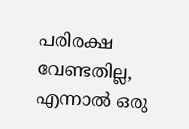പരിരക്ഷ വേണ്ടതില്ല, എന്നാൽ ഒരു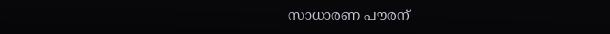സാധാരണ പൗരന്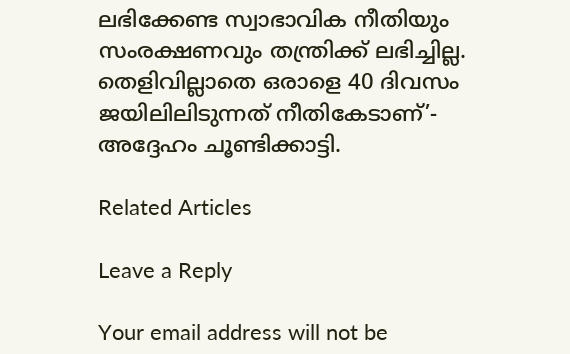ലഭിക്കേണ്ട സ്വാഭാവിക നീതിയും സംരക്ഷണവും തന്ത്രിക്ക് ലഭിച്ചില്ല. തെളിവില്ലാതെ ഒരാളെ 40 ദിവസം ജയിലിലിടുന്നത് നീതികേടാണ്’- അദ്ദേഹം ചൂണ്ടിക്കാട്ടി.

Related Articles

Leave a Reply

Your email address will not be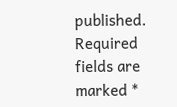published. Required fields are marked *